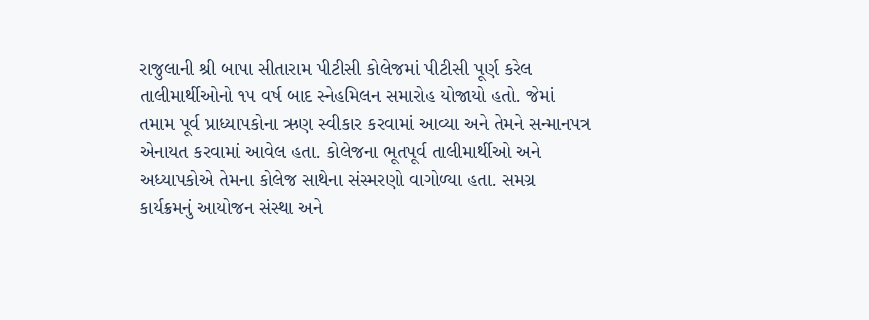રાજુલાની શ્રી બાપા સીતારામ પીટીસી કોલેજમાં પીટીસી પૂર્ણ કરેલ તાલીમાર્થીઓનો ૧૫ વર્ષ બાદ સ્નેહમિલન સમારોહ યોજાયો હતો. જેમાં તમામ પૂર્વ પ્રાધ્યાપકોના ઋણ સ્વીકાર કરવામાં આવ્યા અને તેમને સન્માનપત્ર એનાયત કરવામાં આવેલ હતા. કોલેજના ભૂતપૂર્વ તાલીમાર્થીઓ અને અધ્યાપકોએ તેમના કોલેજ સાથેના સંસ્મરણો વાગોળ્યા હતા. સમગ્ર કાર્યક્રમનું આયોજન સંસ્થા અને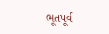ભૂતપૂર્વ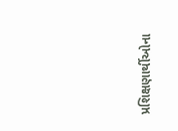પ્રશિક્ષણાર્થીઓના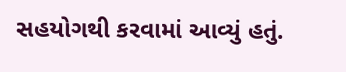સહયોગથી કરવામાં આવ્યું હતું.